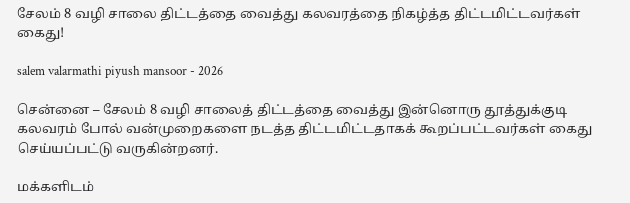சேலம் 8 வழி சாலை திட்டத்தை வைத்து கலவரத்தை நிகழ்த்த திட்டமிட்டவர்கள் கைது!

salem valarmathi piyush mansoor - 2026

சென்னை – சேலம் 8 வழி சாலைத் திட்டத்தை வைத்து இன்னொரு தூத்துக்குடி கலவரம் போல் வன்முறைகளை நடத்த திட்டமிட்டதாகக் கூறப்பட்டவர்கள் கைது செய்யப்பட்டு வருகின்றனர்.

மக்களிடம்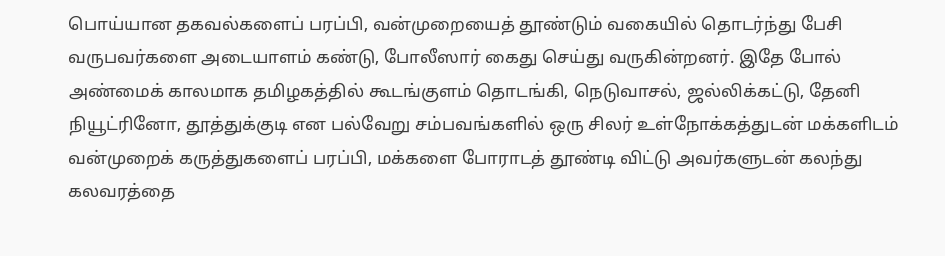பொய்யான தகவல்களைப் பரப்பி, வன்முறையைத் தூண்டும் வகையில் தொடர்ந்து பேசி வருபவர்களை அடையாளம் கண்டு, போலீஸார் கைது செய்து வருகின்றனர். இதே போல் அண்மைக் காலமாக தமிழகத்தில் கூடங்குளம் தொடங்கி, நெடுவாசல், ஜல்லிக்கட்டு, தேனி நியூட்ரினோ, தூத்துக்குடி என பல்வேறு சம்பவங்களில் ஒரு சிலர் உள்நோக்கத்துடன் மக்களிடம் வன்முறைக் கருத்துகளைப் பரப்பி, மக்களை போராடத் தூண்டி விட்டு அவர்களுடன் கலந்து கலவரத்தை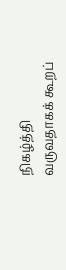நிகழ்த்தி வருவதாகக் கூறப்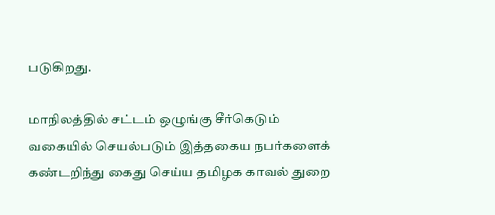படுகிறது.

மாநிலத்தில் சட்டம் ஒழுங்கு சீர்கெடும் வகையில் செயல்படும் இத்தகைய நபர்களைக் கண்டறிந்து கைது செய்ய தமிழக காவல் துறை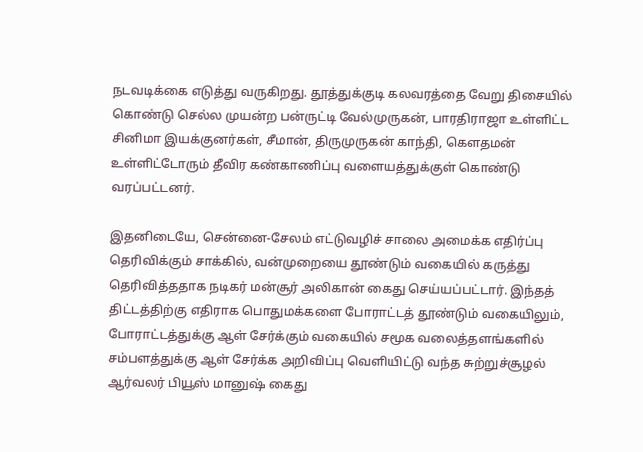நடவடிக்கை எடுத்து வருகிறது. தூத்துக்குடி கலவரத்தை வேறு திசையில் கொண்டு செல்ல முயன்ற பன்ருட்டி வேல்முருகன், பாரதிராஜா உள்ளிட்ட சினிமா இயக்குனர்கள், சீமான், திருமுருகன் காந்தி, கௌதமன் உள்ளிட்டோரும் தீவிர கண்காணிப்பு வளையத்துக்குள் கொண்டு வரப்பட்டனர்.

இதனிடையே, சென்னை-சேலம் எட்டுவழிச் சாலை அமைக்க எதிர்ப்பு தெரிவிக்கும் சாக்கில், வன்முறையை தூண்டும் வகையில் கருத்து தெரிவித்ததாக நடிகர் மன்சூர் அலிகான் கைது செய்யப்பட்டார். இந்தத் திட்டத்திற்கு எதிராக பொதுமக்களை போராட்டத் தூண்டும் வகையிலும், போராட்டத்துக்கு ஆள் சேர்க்கும் வகையில் சமூக வலைத்தளங்களில் சம்பளத்துக்கு ஆள் சேர்க்க அறிவிப்பு வெளியிட்டு வந்த சுற்றுச்சூழல் ஆர்வலர் பியூஸ் மானுஷ் கைது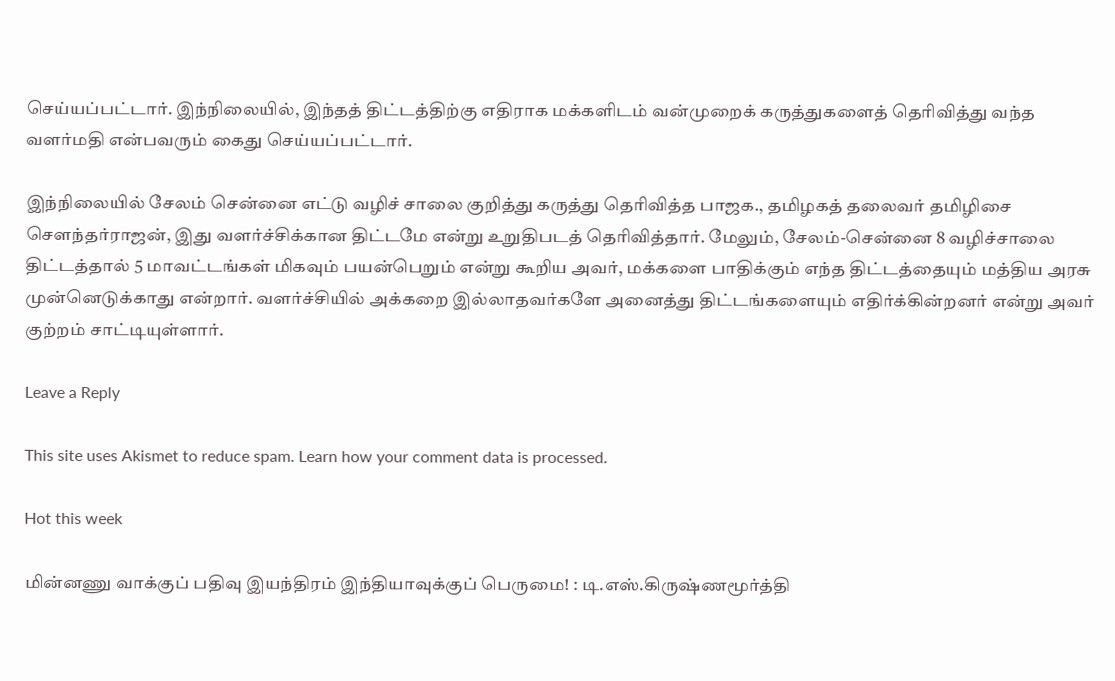செய்யப்பட்டார். இந்நிலையில், இந்தத் திட்டத்திற்கு எதிராக மக்களிடம் வன்முறைக் கருத்துகளைத் தெரிவித்து வந்த வளர்மதி என்பவரும் கைது செய்யப்பட்டார்.

இந்நிலையில் சேலம் சென்னை எட்டு வழிச் சாலை குறித்து கருத்து தெரிவித்த பாஜக., தமிழகத் தலைவர் தமிழிசை சௌந்தர்ராஜன், இது வளர்ச்சிக்கான திட்டமே என்று உறுதிபடத் தெரிவித்தார். மேலும், சேலம்-சென்னை 8 வழிச்சாலை திட்டத்தால் 5 மாவட்டங்கள் மிகவும் பயன்பெறும் என்று கூறிய அவர், மக்களை பாதிக்கும் எந்த திட்டத்தையும் மத்திய அரசு முன்னெடுக்காது என்றார். வளர்ச்சியில் அக்கறை இல்லாதவர்களே அனைத்து திட்டங்களையும் எதிர்க்கின்றனர் என்று அவர் குற்றம் சாட்டியுள்ளார்.

Leave a Reply

This site uses Akismet to reduce spam. Learn how your comment data is processed.

Hot this week

மின்னணு வாக்குப் பதிவு இயந்திரம் இந்தியாவுக்குப் பெருமை! : டி.எஸ்.கிருஷ்ணமூர்த்தி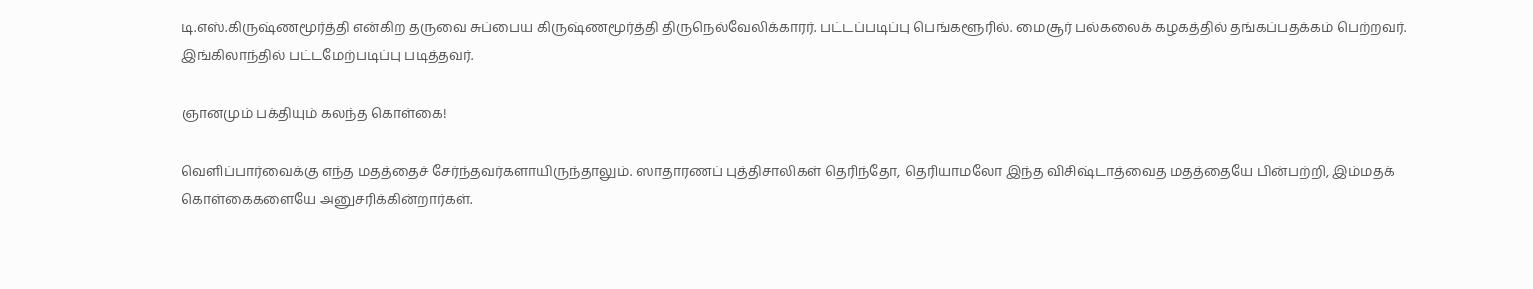டி.எஸ்.கிருஷ்ணமூர்த்தி என்கிற தருவை சுப்பைய கிருஷ்ணமூர்த்தி திருநெல்வேலிக்காரர். பட்டப்படிப்பு பெங்களூரில். மைசூர் பல்கலைக் கழகத்தில் தங்கப்பதக்கம் பெற்றவர். இங்கிலாந்தில் பட்டமேற்படிப்பு படித்தவர்.

ஞானமும் பக்தியும் கலந்த கொள்கை!

வெளிப்பார்வைக்கு எந்த மதத்தைச் சேர்ந்தவர்களாயிருந்தாலும். ஸாதாரணப் புத்திசாலிகள் தெரிந்தோ, தெரியாமலோ இந்த விசிஷ்டாத்வைத மதத்தையே பின்பற்றி, இம்மதக் கொள்கைகளையே அனுசரிக்கின்றார்கள்.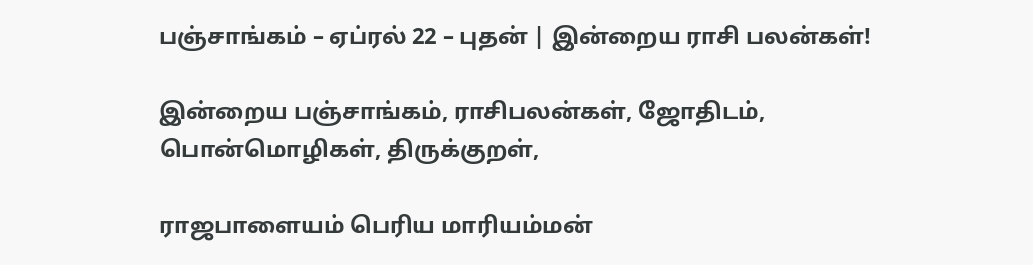பஞ்சாங்கம் – ஏப்ரல் 22 – புதன் | இன்றைய ராசி பலன்கள்!

இன்றைய பஞ்சாங்கம், ராசிபலன்கள், ஜோதிடம், பொன்மொழிகள், திருக்குறள்,

ராஜபாளையம் பெரிய மாரியம்மன்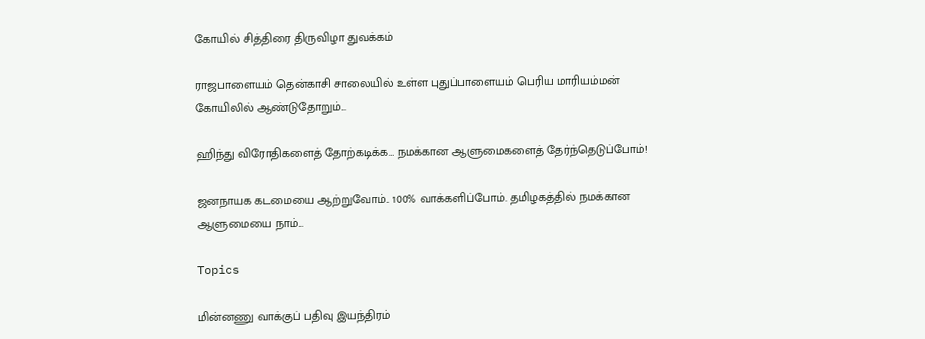கோயில் சித்திரை திருவிழா துவக்கம்

ராஜபாளையம் தென்காசி சாலையில் உள்ள புதுப்பாளையம் பெரிய மாரியம்மன் கோயிலில் ஆண்டுதோறும்...

ஹிந்து விரோதிகளைத் தோற்கடிக்க… நமக்கான ஆளுமைகளைத் தேர்ந்தெடுப்போம்!

ஜனநாயக கடமையை ஆற்றுவோம்.. 100% வாக்களிப்போம். தமிழகத்தில் நமக்கான ஆளுமையை நாம்...

Topics

மின்னணு வாக்குப் பதிவு இயந்திரம்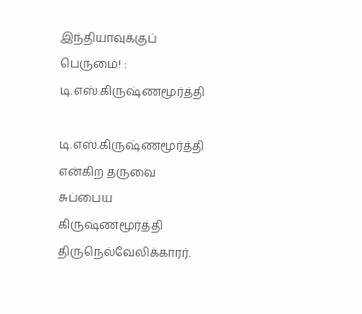இந்தியாவுக்குப் பெருமை! : டி.எஸ்.கிருஷ்ணமூர்த்தி

டி.எஸ்.கிருஷ்ணமூர்த்தி என்கிற தருவை சுப்பைய கிருஷ்ணமூர்த்தி திருநெல்வேலிக்காரர்.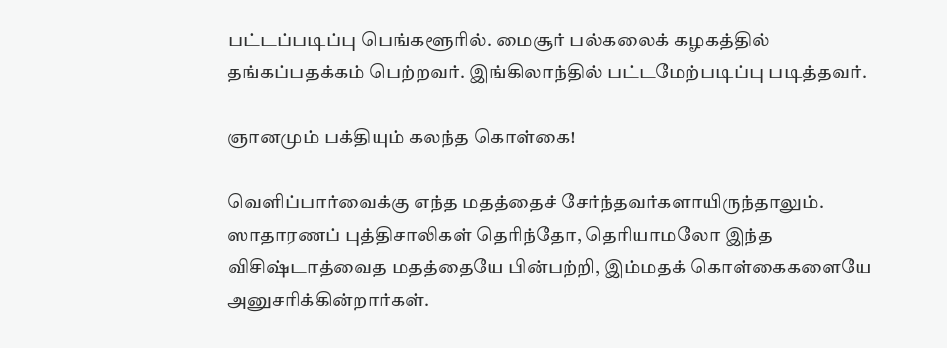பட்டப்படிப்பு பெங்களூரில். மைசூர் பல்கலைக் கழகத்தில் தங்கப்பதக்கம் பெற்றவர். இங்கிலாந்தில் பட்டமேற்படிப்பு படித்தவர்.

ஞானமும் பக்தியும் கலந்த கொள்கை!

வெளிப்பார்வைக்கு எந்த மதத்தைச் சேர்ந்தவர்களாயிருந்தாலும். ஸாதாரணப் புத்திசாலிகள் தெரிந்தோ, தெரியாமலோ இந்த விசிஷ்டாத்வைத மதத்தையே பின்பற்றி, இம்மதக் கொள்கைகளையே அனுசரிக்கின்றார்கள்.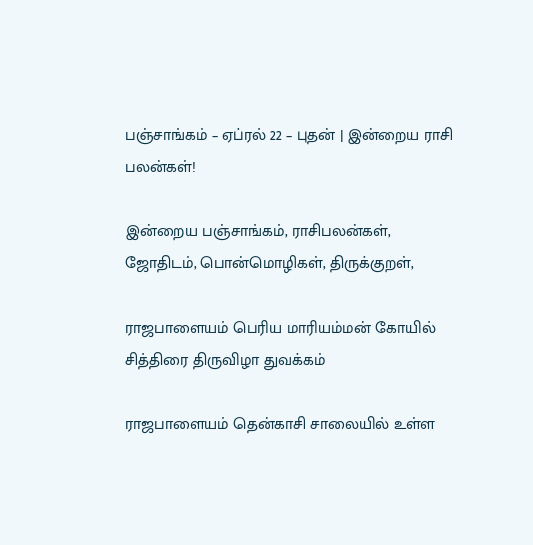பஞ்சாங்கம் – ஏப்ரல் 22 – புதன் | இன்றைய ராசி பலன்கள்!

இன்றைய பஞ்சாங்கம், ராசிபலன்கள், ஜோதிடம், பொன்மொழிகள், திருக்குறள்,

ராஜபாளையம் பெரிய மாரியம்மன் கோயில் சித்திரை திருவிழா துவக்கம்

ராஜபாளையம் தென்காசி சாலையில் உள்ள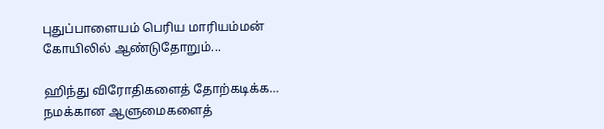புதுப்பாளையம் பெரிய மாரியம்மன் கோயிலில் ஆண்டுதோறும்...

ஹிந்து விரோதிகளைத் தோற்கடிக்க… நமக்கான ஆளுமைகளைத்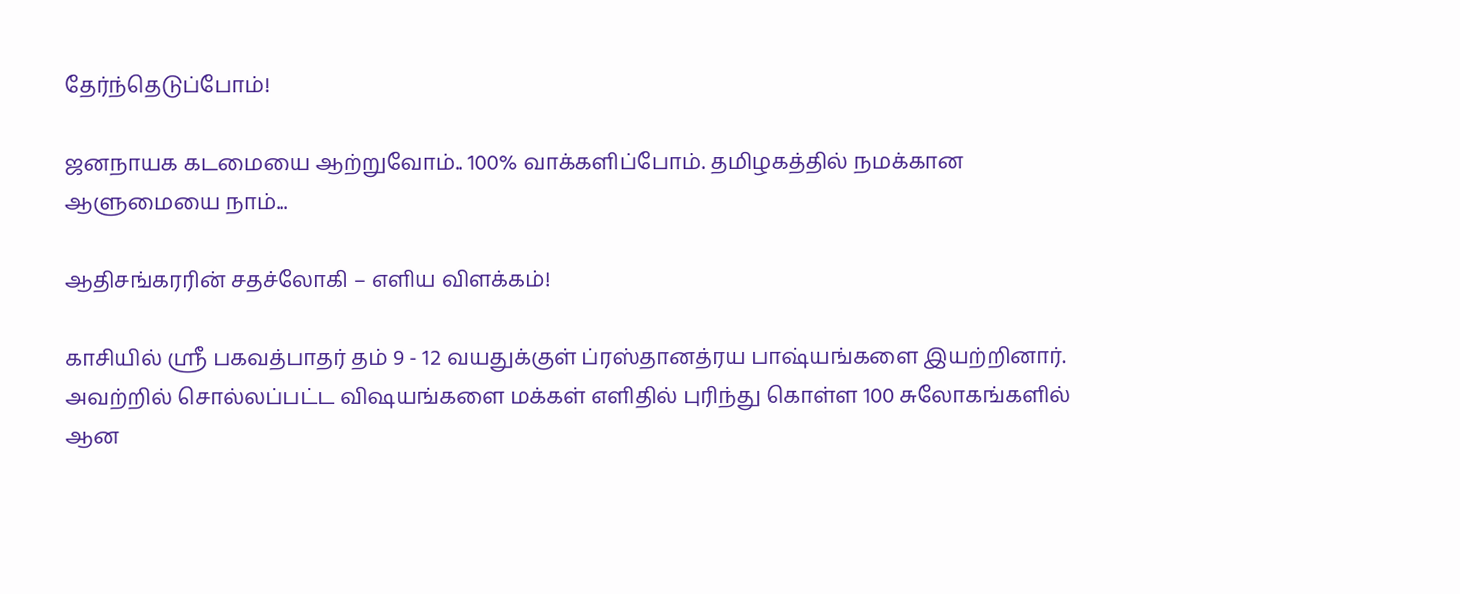தேர்ந்தெடுப்போம்!

ஜனநாயக கடமையை ஆற்றுவோம்.. 100% வாக்களிப்போம். தமிழகத்தில் நமக்கான ஆளுமையை நாம்...

ஆதிசங்கரரின் சதச்லோகி – எளிய விளக்கம்!

காசியில் ஸ்ரீ பகவத்பாதர் தம் 9 - 12 வயதுக்குள் ப்ரஸ்தானத்ரய பாஷ்யங்களை இயற்றினார். அவற்றில் சொல்லப்பட்ட விஷயங்களை மக்கள் எளிதில் புரிந்து கொள்ள 100 சுலோகங்களில் ஆன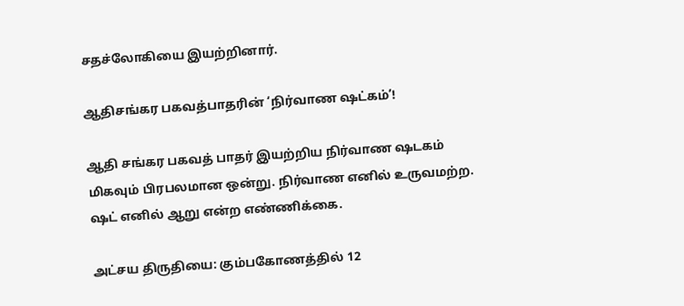சதச்லோகியை இயற்றினார்.

ஆதிசங்கர பகவத்பாதரின் ‘நிர்வாண ஷட்கம்’!

ஆதி சங்கர பகவத் பாதர் இயற்றிய நிர்வாண ஷடகம் மிகவும் பிரபலமான ஒன்று. நிர்வாண எனில் உருவமற்ற. ஷட் எனில் ஆறு என்ற எண்ணிக்கை.

அட்சய திருதியை: கும்பகோணத்தில் 12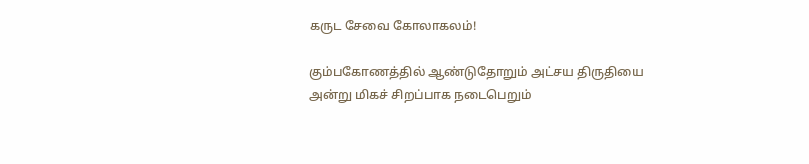கருட சேவை கோலாகலம்!

கும்பகோணத்தில் ஆண்டுதோறும் அட்சய திருதியை அன்று மிகச் சிறப்பாக நடைபெறும்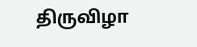திருவிழா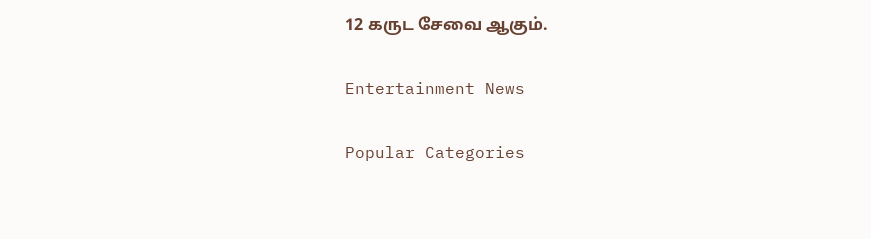12 கருட சேவை ஆகும்.

Entertainment News

Popular Categories